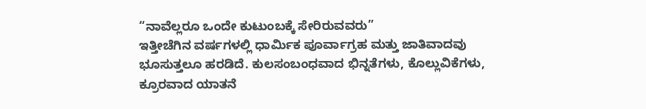“ನಾವೆಲ್ಲರೂ ಒಂದೇ ಕುಟುಂಬಕ್ಕೆ ಸೇರಿರುವವರು”
ಇತ್ತೀಚೆಗಿನ ವರ್ಷಗಳಲ್ಲಿ ಧಾರ್ಮಿಕ ಪೂರ್ವಾಗ್ರಹ ಮತ್ತು ಜಾತಿವಾದವು ಭೂಸುತ್ತಲೂ ಹರಡಿದೆ. ಕುಲಸಂಬಂಧವಾದ ಭಿನ್ನತೆಗಳು, ಕೊಲ್ಲುವಿಕೆಗಳು, ಕ್ರೂರವಾದ ಯಾತನೆ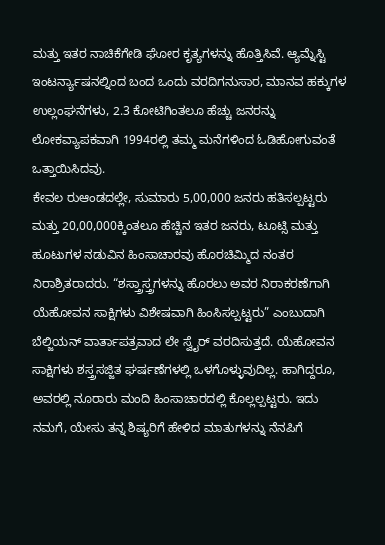ಮತ್ತು ಇತರ ನಾಚಿಕೆಗೇಡಿ ಘೋರ ಕೃತ್ಯಗಳನ್ನು ಹೊತ್ತಿಸಿವೆ. ಆ್ಯಮ್ನೆಸ್ಟಿ ಇಂಟರ್ನ್ಯಾಷನಲ್ನಿಂದ ಬಂದ ಒಂದು ವರದಿಗನುಸಾರ, ಮಾನವ ಹಕ್ಕುಗಳ ಉಲ್ಲಂಘನೆಗಳು, 2.3 ಕೋಟಿಗಿಂತಲೂ ಹೆಚ್ಚು ಜನರನ್ನು ಲೋಕವ್ಯಾಪಕವಾಗಿ 1994ರಲ್ಲಿ ತಮ್ಮ ಮನೆಗಳಿಂದ ಓಡಿಹೋಗುವಂತೆ ಒತ್ತಾಯಿಸಿದವು.
ಕೇವಲ ರುಆಂಡದಲ್ಲೇ, ಸುಮಾರು 5,00,000 ಜನರು ಹತಿಸಲ್ಪಟ್ಟರು ಮತ್ತು 20,00,000ಕ್ಕಿಂತಲೂ ಹೆಚ್ಚಿನ ಇತರ ಜನರು, ಟೂಟ್ಸಿ ಮತ್ತು ಹೂಟುಗಳ ನಡುವಿನ ಹಿಂಸಾಚಾರವು ಹೊರಚಿಮ್ಮಿದ ನಂತರ ನಿರಾಶ್ರಿತರಾದರು. “ಶಸ್ತ್ರಾಸ್ತ್ರಗಳನ್ನು ಹೊರಲು ಅವರ ನಿರಾಕರಣೆಗಾಗಿ ಯೆಹೋವನ ಸಾಕ್ಷಿಗಳು ವಿಶೇಷವಾಗಿ ಹಿಂಸಿಸಲ್ಪಟ್ಟರು” ಎಂಬುದಾಗಿ ಬೆಲ್ಜಿಯನ್ ವಾರ್ತಾಪತ್ರವಾದ ಲೇ ಸ್ವೈರ್ ವರದಿಸುತ್ತದೆ. ಯೆಹೋವನ ಸಾಕ್ಷಿಗಳು ಶಸ್ತ್ರಸಜ್ಜಿತ ಘರ್ಷಣೆಗಳಲ್ಲಿ ಒಳಗೊಳ್ಳುವುದಿಲ್ಲ. ಹಾಗಿದ್ದರೂ, ಅವರಲ್ಲಿ ನೂರಾರು ಮಂದಿ ಹಿಂಸಾಚಾರದಲ್ಲಿ ಕೊಲ್ಲಲ್ಪಟ್ಟರು. ಇದು ನಮಗೆ, ಯೇಸು ತನ್ನ ಶಿಷ್ಯರಿಗೆ ಹೇಳಿದ ಮಾತುಗಳನ್ನು ನೆನಪಿಗೆ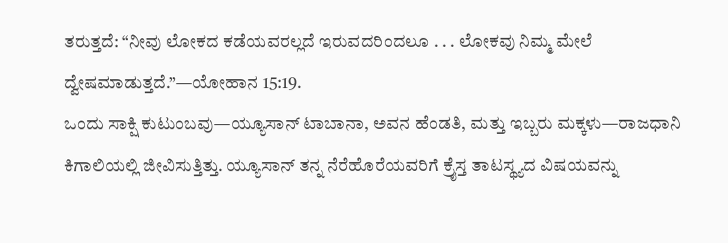ತರುತ್ತದೆ: “ನೀವು ಲೋಕದ ಕಡೆಯವರಲ್ಲದೆ ಇರುವದರಿಂದಲೂ . . . ಲೋಕವು ನಿಮ್ಮ ಮೇಲೆ ದ್ವೇಷಮಾಡುತ್ತದೆ.”—ಯೋಹಾನ 15:19.
ಒಂದು ಸಾಕ್ಷಿ ಕುಟುಂಬವು—ಯ್ಯೂಸಾನ್ ಟಾಬಾನಾ, ಅವನ ಹೆಂಡತಿ, ಮತ್ತು ಇಬ್ಬರು ಮಕ್ಕಳು—ರಾಜಧಾನಿ ಕಿಗಾಲಿಯಲ್ಲಿ ಜೀವಿಸುತ್ತಿತ್ತು. ಯ್ಯೂಸಾನ್ ತನ್ನ ನೆರೆಹೊರೆಯವರಿಗೆ ಕ್ರೈಸ್ತ ತಾಟಸ್ಥ್ಯದ ವಿಷಯವನ್ನು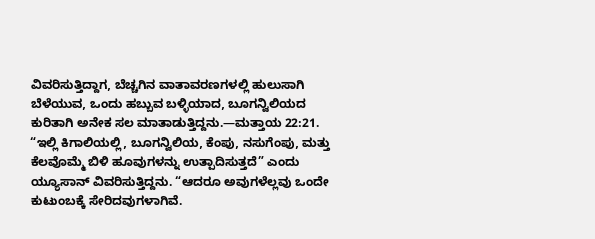ವಿವರಿಸುತ್ತಿದ್ದಾಗ, ಬೆಚ್ಚಗಿನ ವಾತಾವರಣಗಳಲ್ಲಿ ಹುಲುಸಾಗಿ ಬೆಳೆಯುವ, ಒಂದು ಹಬ್ಬುವ ಬಳ್ಳಿಯಾದ, ಬೂಗನ್ವಿಲಿಯದ ಕುರಿತಾಗಿ ಅನೇಕ ಸಲ ಮಾತಾಡುತ್ತಿದ್ದನು.—ಮತ್ತಾಯ 22:21.
“ಇಲ್ಲಿ ಕಿಗಾಲಿಯಲ್ಲಿ, ಬೂಗನ್ವಿಲಿಯ, ಕೆಂಪು, ನಸುಗೆಂಪು, ಮತ್ತು ಕೆಲವೊಮ್ಮೆ ಬಿಳಿ ಹೂವುಗಳನ್ನು ಉತ್ಪಾದಿಸುತ್ತದೆ” ಎಂದು ಯ್ಯೂಸಾನ್ ವಿವರಿಸುತ್ತಿದ್ದನು. “ಆದರೂ ಅವುಗಳೆಲ್ಲವು ಒಂದೇ ಕುಟುಂಬಕ್ಕೆ ಸೇರಿದವುಗಳಾಗಿವೆ.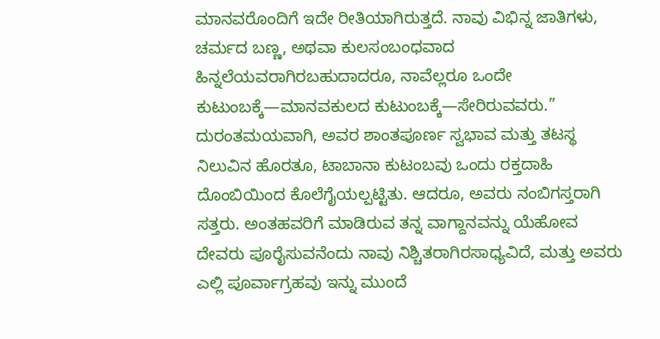ಮಾನವರೊಂದಿಗೆ ಇದೇ ರೀತಿಯಾಗಿರುತ್ತದೆ. ನಾವು ವಿಭಿನ್ನ ಜಾತಿಗಳು, ಚರ್ಮದ ಬಣ್ಣ, ಅಥವಾ ಕುಲಸಂಬಂಧವಾದ ಹಿನ್ನಲೆಯವರಾಗಿರಬಹುದಾದರೂ, ನಾವೆಲ್ಲರೂ ಒಂದೇ ಕುಟುಂಬಕ್ಕೆ—ಮಾನವಕುಲದ ಕುಟುಂಬಕ್ಕೆ—ಸೇರಿರುವವರು.”
ದುರಂತಮಯವಾಗಿ, ಅವರ ಶಾಂತಪೂರ್ಣ ಸ್ವಭಾವ ಮತ್ತು ತಟಸ್ಥ ನಿಲುವಿನ ಹೊರತೂ, ಟಾಬಾನಾ ಕುಟಂಬವು ಒಂದು ರಕ್ತದಾಹಿ ದೊಂಬಿಯಿಂದ ಕೊಲೆಗೈಯಲ್ಪಟ್ಟಿತು. ಆದರೂ, ಅವರು ನಂಬಿಗಸ್ತರಾಗಿ ಸತ್ತರು. ಅಂತಹವರಿಗೆ ಮಾಡಿರುವ ತನ್ನ ವಾಗ್ದಾನವನ್ನು ಯೆಹೋವ ದೇವರು ಪೂರೈಸುವನೆಂದು ನಾವು ನಿಶ್ಚಿತರಾಗಿರಸಾಧ್ಯವಿದೆ, ಮತ್ತು ಅವರು ಎಲ್ಲಿ ಪೂರ್ವಾಗ್ರಹವು ಇನ್ನು ಮುಂದೆ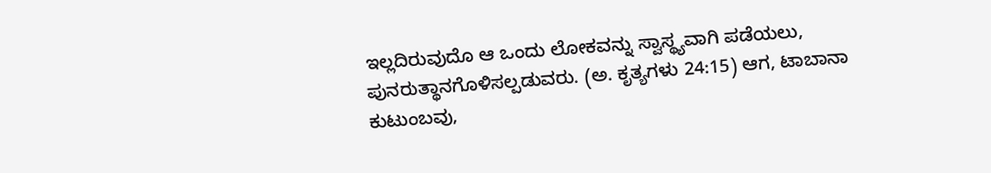ಇಲ್ಲದಿರುವುದೊ ಆ ಒಂದು ಲೋಕವನ್ನು ಸ್ವಾಸ್ಥ್ಯವಾಗಿ ಪಡೆಯಲು, ಪುನರುತ್ಥಾನಗೊಳಿಸಲ್ಪಡುವರು. (ಅ. ಕೃತ್ಯಗಳು 24:15) ಆಗ, ಟಾಬಾನಾ ಕುಟುಂಬವು,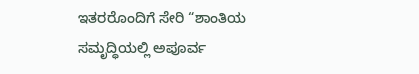ಇತರರೊಂದಿಗೆ ಸೇರಿ “ಶಾಂತಿಯ ಸಮೃದ್ಧಿಯಲ್ಲಿ ಅಪೂರ್ವ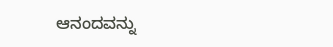ಆನಂದವನ್ನು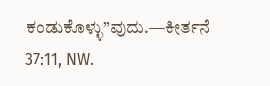ಕಂಡುಕೊಳ್ಳು”ವುದು.—ಕೀರ್ತನೆ 37:11, NW.